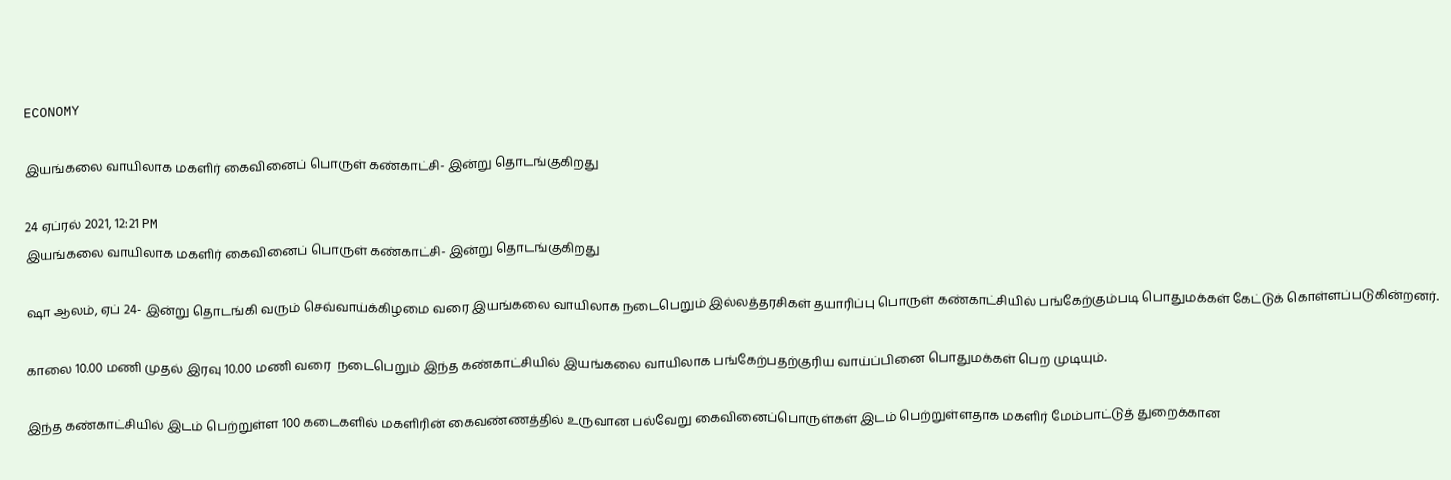ECONOMY

இயங்கலை வாயிலாக மகளிர் கைவினைப் பொருள் கண்காட்சி- இன்று தொடங்குகிறது

24 ஏப்ரல் 2021, 12:21 PM
இயங்கலை வாயிலாக மகளிர் கைவினைப் பொருள் கண்காட்சி- இன்று தொடங்குகிறது

ஷா ஆலம், ஏப் 24- இன்று தொடங்கி வரும் செவ்வாய்க்கிழமை வரை இயங்கலை வாயிலாக நடைபெறும் இல்லத்தரசிகள் தயாரிப்பு பொருள் கண்காட்சியில் பங்கேற்கும்படி பொதுமக்கள் கேட்டுக் கொள்ளப்படுகின்றனர்.

காலை 10.00 மணி முதல் இரவு 10.00 மணி வரை  நடைபெறும் இந்த கண்காட்சியில் இயங்கலை வாயிலாக பங்கேற்பதற்குரிய வாய்ப்பினை பொதுமக்கள் பெற முடியும்.

இந்த கண்காட்சியில் இடம் பெற்றுள்ள 100 கடைகளில் மகளிரின் கைவண்ணத்தில் உருவான பல்வேறு கைவினைப்பொருள்கள் இடம் பெற்றுள்ளதாக மகளிர் மேம்பாட்டுத் துறைக்கான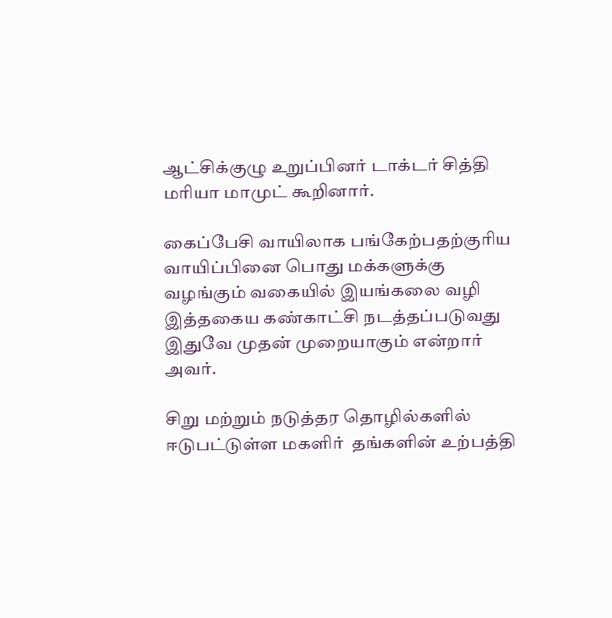ஆட்சிக்குழு உறுப்பினர் டாக்டர் சித்தி மரியா மாமுட் கூறினார்.

கைப்பேசி வாயிலாக பங்கேற்பதற்குரிய வாயிப்பினை பொது மக்களுக்கு வழங்கும் வகையில் இயங்கலை வழி  இத்தகைய கண்காட்சி நடத்தப்படுவது இதுவே முதன் முறையாகும் என்றார் அவர்.

சிறு மற்றும் நடுத்தர தொழில்களில் ஈடுபட்டுள்ள மகளிர்  தங்களின் உற்பத்தி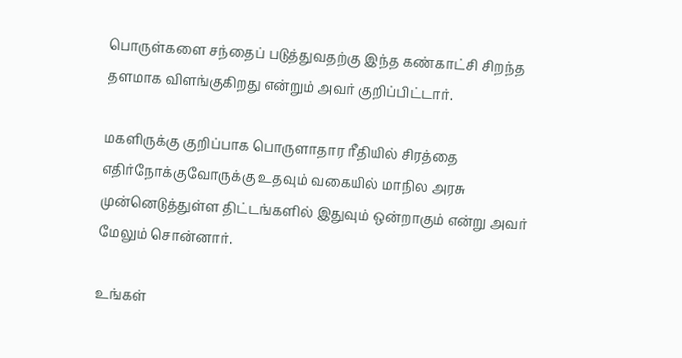பொருள்களை சந்தைப் படுத்துவதற்கு இந்த கண்காட்சி சிறந்த தளமாக விளங்குகிறது என்றும் அவர் குறிப்பிட்டார்.

மகளிருக்கு குறிப்பாக பொருளாதார ரீதியில் சிரத்தை எதிர்நோக்குவோருக்கு உதவும் வகையில் மாநில அரசு முன்னெடுத்துள்ள திட்டங்களில் இதுவும் ஒன்றாகும் என்று அவர் மேலும் சொன்னார்.

உங்கள்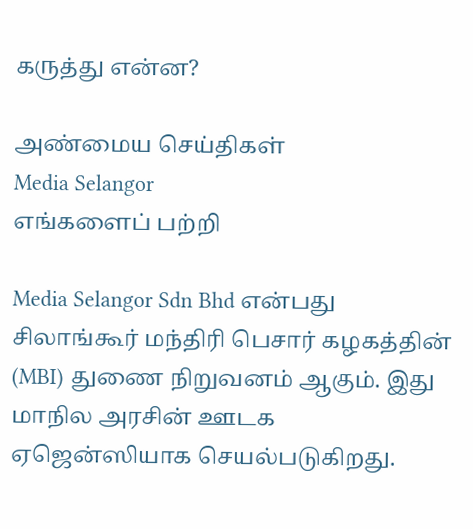கருத்து என்ன?

அண்மைய செய்திகள்
Media Selangor
எங்களைப் பற்றி

Media Selangor Sdn Bhd என்பது சிலாங்கூர் மந்திரி பெசார் கழகத்தின் (MBI) துணை நிறுவனம் ஆகும். இது மாநில அரசின் ஊடக ஏஜென்ஸியாக செயல்படுகிறது.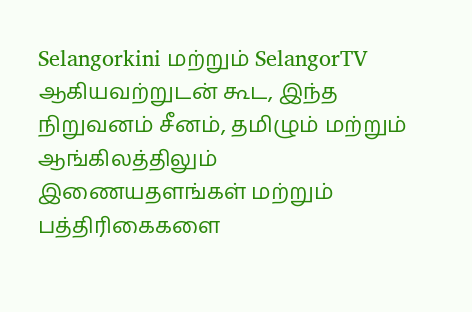Selangorkini மற்றும் SelangorTV ஆகியவற்றுடன் கூட, இந்த நிறுவனம் சீனம், தமிழும் மற்றும் ஆங்கிலத்திலும் இணையதளங்கள் மற்றும் பத்திரிகைகளை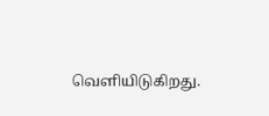வெளியிடுகிறது.